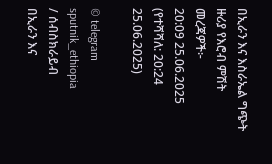በኢራን እና እስራኤል ግጭት ዙሪያ የእሮብ ምሽት መረጃዎች፦
20:09 25.06.2025 (የተሻሻለ: 20:24 25.06.2025)

© telegram sputnik_ethiopia
/ ሰብስክራይብ
በኢራን እና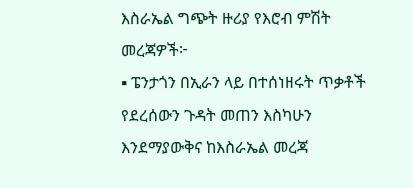እስራኤል ግጭት ዙሪያ የእሮብ ምሽት መረጃዎች፦
▪ ፔንታጎን በኢራን ላይ በተሰነዘሩት ጥቃቶች የደረሰውን ጉዳት መጠን እስካሁን እንደማያውቅና ከእስራኤል መረጃ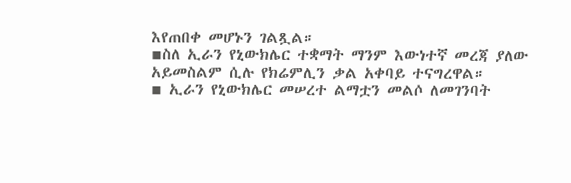እየጠበቀ መሆኑን ገልጿል።
▪ስለ ኢራን የኒውክሌር ተቋማት ማንም እውነተኛ መረጃ ያለው አይመስልም ሲሉ የክሬምሊን ቃል አቀባይ ተናግረዋል።
▪ ኢራን የኒውክሌር መሠረተ ልማቷን መልሶ ለመገንባት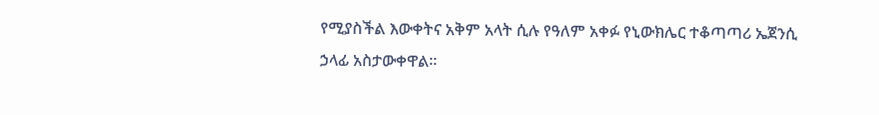የሚያስችል እውቀትና አቅም አላት ሲሉ የዓለም አቀፉ የኒውክሌር ተቆጣጣሪ ኤጀንሲ ኃላፊ አስታውቀዋል።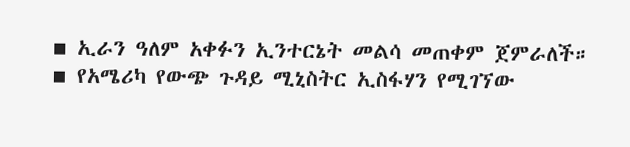▪ ኢራን ዓለም አቀፉን ኢንተርኔት መልሳ መጠቀም ጀምራለች።
▪ የአሜሪካ የውጭ ጉዳይ ሚኒስትር ኢስፋሃን የሚገኘው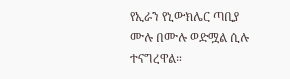የኢራን የኒውክሌር ጣቢያ ሙሉ በሙሉ ወድሟል ሲሉ ተናግረዋል።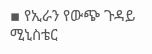▪ የኢራን የውጭ ጉዳይ ሚኒስቴር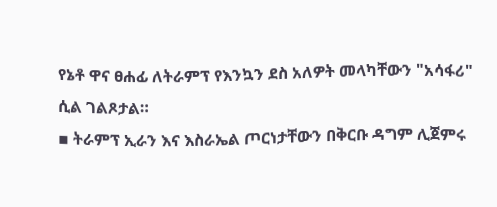የኔቶ ዋና ፀሐፊ ለትራምፕ የእንኳን ደስ አለዎት መላካቸውን "አሳፋሪ" ሲል ገልጾታል።
▪ ትራምፕ ኢራን እና እስራኤል ጦርነታቸውን በቅርቡ ዳግም ሊጀምሩ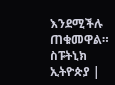እንደሚችሉ ጠቁመዋል።
ስፑትኒክ ኢትዮጵያ |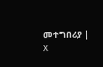መተግበሪያ | X